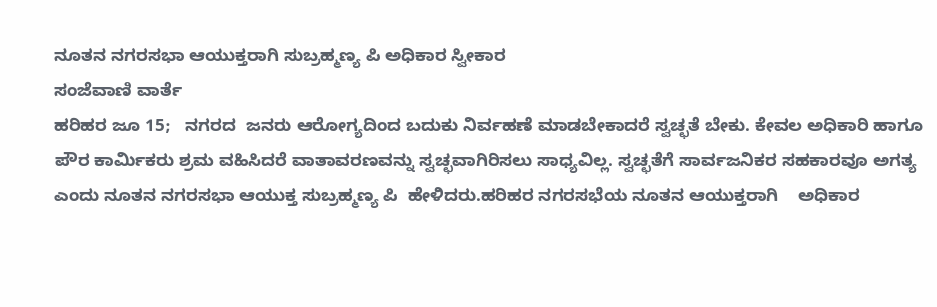ನೂತನ ನಗರಸಭಾ ಆಯುಕ್ತರಾಗಿ ಸುಬ್ರಹ್ಮಣ್ಯ ಪಿ ಅಧಿಕಾರ ಸ್ವೀಕಾರ
ಸಂಜೆವಾಣಿ ವಾರ್ತೆ
ಹರಿಹರ ಜೂ 15;   ನಗರದ  ಜನರು ಆರೋಗ್ಯದಿಂದ ಬದುಕು ನಿರ್ವಹಣೆ ಮಾಡಬೇಕಾದರೆ ಸ್ವಚ್ಛತೆ ಬೇಕು. ಕೇವಲ ಅಧಿಕಾರಿ ಹಾಗೂ ಪೌರ ಕಾರ್ಮಿಕರು ಶ್ರಮ ವಹಿಸಿದರೆ ವಾತಾವರಣವನ್ನು ಸ್ವಚ್ಛವಾಗಿರಿಸಲು ಸಾಧ್ಯವಿಲ್ಲ. ಸ್ವಚ್ಛತೆಗೆ ಸಾರ್ವಜನಿಕರ ಸಹಕಾರವೂ ಅಗತ್ಯ ಎಂದು ನೂತನ ನಗರಸಭಾ ಆಯುಕ್ತ ಸುಬ್ರಹ್ಮಣ್ಯ ಪಿ  ಹೇಳಿದರು.ಹರಿಹರ ನಗರಸಭೆಯ ನೂತನ ಆಯುಕ್ತರಾಗಿ    ಅಧಿಕಾರ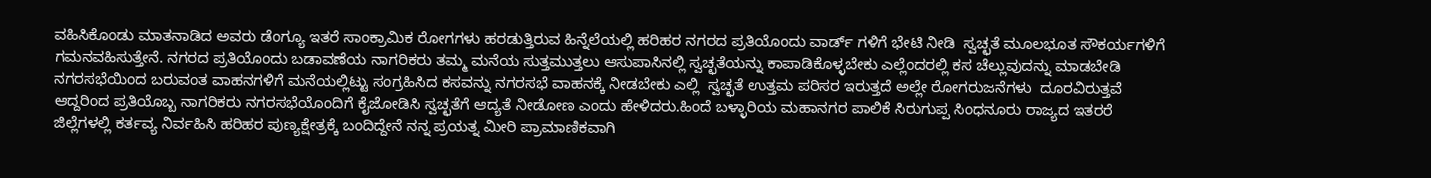ವಹಿಸಿಕೊಂಡು ಮಾತನಾಡಿದ ಅವರು ಡೆಂಗ್ಯೂ ಇತರೆ ಸಾಂಕ್ರಾಮಿಕ ರೋಗಗಳು ಹರಡುತ್ತಿರುವ ಹಿನ್ನೆಲೆಯಲ್ಲಿ ಹರಿಹರ ನಗರದ ಪ್ರತಿಯೊಂದು ವಾರ್ಡ್ ಗಳಿಗೆ ಭೇಟಿ ನೀಡಿ  ಸ್ವಚ್ಛತೆ ಮೂಲಭೂತ ಸೌಕರ್ಯಗಳಿಗೆ ಗಮನವಹಿಸುತ್ತೇನೆ. ನಗರದ ಪ್ರತಿಯೊಂದು ಬಡಾವಣೆಯ ನಾಗರಿಕರು ತಮ್ಮ ಮನೆಯ ಸುತ್ತಮುತ್ತಲು ಆಸುಪಾಸಿನಲ್ಲಿ ಸ್ವಚ್ಛತೆಯನ್ನು ಕಾಪಾಡಿಕೊಳ್ಳಬೇಕು ಎಲ್ಲೆಂದರಲ್ಲಿ ಕಸ ಚೆಲ್ಲುವುದನ್ನು ಮಾಡಬೇಡಿ ನಗರಸಭೆಯಿಂದ ಬರುವಂತ ವಾಹನಗಳಿಗೆ ಮನೆಯಲ್ಲಿಟ್ಟು ಸಂಗ್ರಹಿಸಿದ ಕಸವನ್ನು ನಗರಸಭೆ ವಾಹನಕ್ಕೆ ನೀಡಬೇಕು ಎಲ್ಲಿ  ಸ್ವಚ್ಛತೆ ಉತ್ತಮ ಪರಿಸರ ಇರುತ್ತದೆ ಅಲ್ಲೇ ರೋಗರುಜನೆಗಳು  ದೂರವಿರುತ್ತವೆ ಆದ್ದರಿಂದ ಪ್ರತಿಯೊಬ್ಬ ನಾಗರಿಕರು ನಗರಸಭೆಯೊಂದಿಗೆ ಕೈಜೋಡಿಸಿ ಸ್ವಚ್ಛತೆಗೆ ಆದ್ಯತೆ ನೀಡೋಣ ಎಂದು ಹೇಳಿದರು.ಹಿಂದೆ ಬಳ್ಳಾರಿಯ ಮಹಾನಗರ ಪಾಲಿಕೆ ಸಿರುಗುಪ್ಪ ಸಿಂಧನೂರು ರಾಜ್ಯದ ಇತರರೆ  ಜಿಲ್ಲೆಗಳಲ್ಲಿ ಕರ್ತವ್ಯ ನಿರ್ವಹಿಸಿ ಹರಿಹರ ಪುಣ್ಯಕ್ಷೇತ್ರಕ್ಕೆ ಬಂದಿದ್ದೇನೆ ನನ್ನ ಪ್ರಯತ್ನ ಮೀರಿ ಪ್ರಾಮಾಣಿಕವಾಗಿ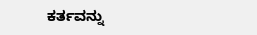ಕರ್ತವನ್ನು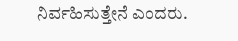ನಿರ್ವಹಿಸುತ್ತೇನೆ ಎಂದರು.